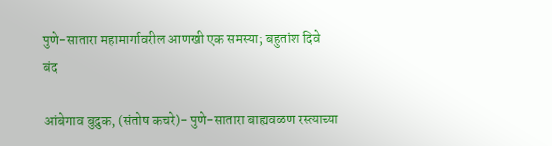पुणे-सातारा महामार्गावरील आणखी एक समस्या; बहुतांश दिवे बंद

आंबेगाव बुद्रुक, (संतोष कचरे)- पुणे-सातारा बाह्यवळण रस्त्याच्या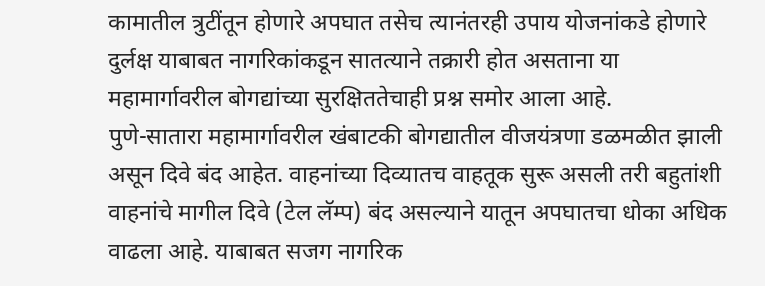कामातील त्रुटींतून होणारे अपघात तसेच त्यानंतरही उपाय योजनांकडे होणारे दुर्लक्ष याबाबत नागरिकांकडून सातत्याने तक्रारी होत असताना या महामार्गावरील बोगद्यांच्या सुरक्षिततेचाही प्रश्न समोर आला आहे.
पुणे-सातारा महामार्गावरील खंबाटकी बोगद्यातील वीजयंत्रणा डळमळीत झाली असून दिवे बंद आहेत. वाहनांच्या दिव्यातच वाहतूक सुरू असली तरी बहुतांशी वाहनांचे मागील दिवे (टेल लॅम्प) बंद असल्याने यातून अपघातचा धोका अधिक वाढला आहे. याबाबत सजग नागरिक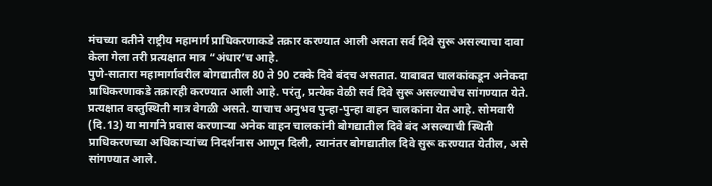मंचच्या वतीने राष्ट्रीय महामार्ग प्राधिकरणाकडे तक्रार करण्यात आली असता सर्व दिवे सुरू असल्याचा दावा केला गेला तरी प्रत्यक्षात मात्र “अंधार’च आहे.
पुणे-सातारा महामार्गावरील बोगद्यातील 80 ते 90 टक्के दिवे बंदच असतात. याबाबत चालकांकडून अनेकदा प्राधिकरणाकडे तक्रारही करण्यात आली आहे. परंतु, प्रत्येक वेळी सर्व दिवे सुरू असल्याचेच सांगण्यात येते. प्रत्यक्षात वस्तुस्थिती मात्र वेगळी असते. याचाच अनुभव पुन्हा-पुन्हा वाहन चालकांना येत आहे. सोमवारी (दि.13) या मार्गाने प्रवास करणाऱ्या अनेक वाहन चालकांनी बोगद्यातील दिवे बंद असल्याची स्थिती प्राधिकरणच्या अधिकाऱ्यांच्य निदर्शनास आणून दिली, त्यानंतर बोगद्यातील दिवे सुरू करण्यात येतील, असे सांगण्यात आले.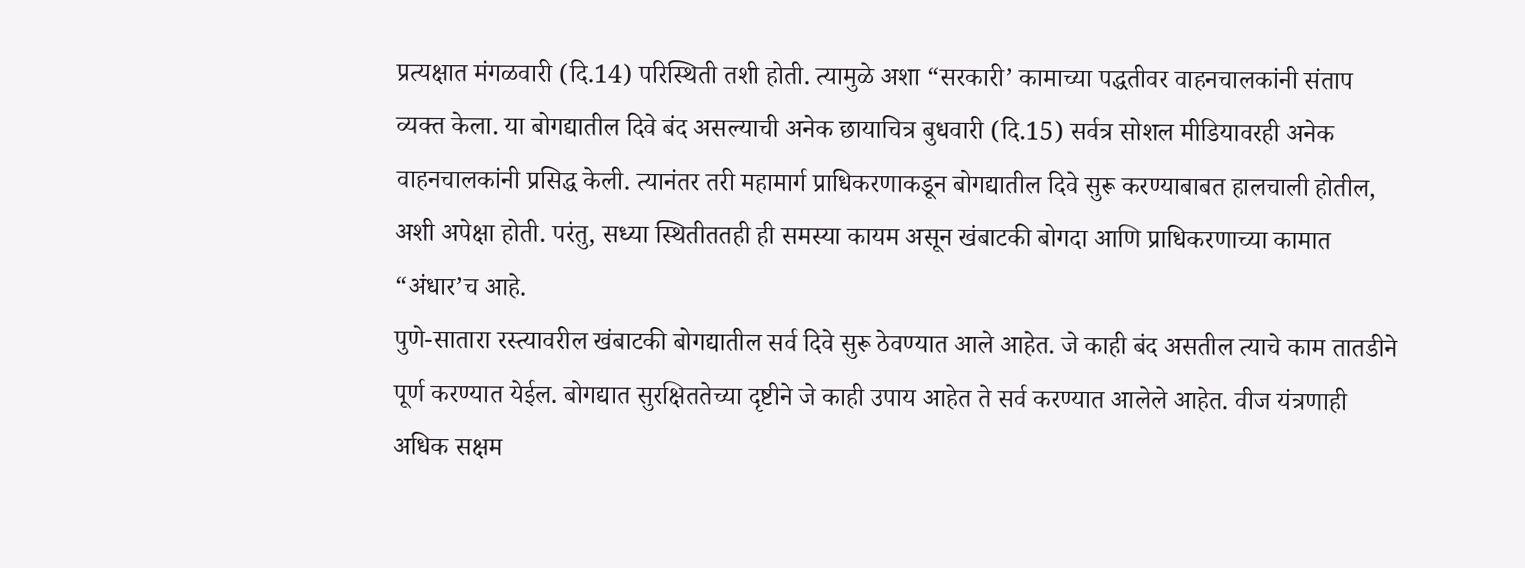प्रत्यक्षात मंगळवारी (दि.14) परिस्थिती तशी होती. त्यामुळे अशा “सरकारी’ कामाच्या पद्धतीवर वाहनचालकांनी संताप व्यक्त केला. या बोगद्यातील दिवे बंद असल्याची अनेक छायाचित्र बुधवारी (दि.15) सर्वत्र सोशल मीडियावरही अनेक वाहनचालकांनी प्रसिद्ध केली. त्यानंतर तरी महामार्ग प्राधिकरणाकडून बोगद्यातील दिवे सुरू करण्याबाबत हालचाली होतील, अशी अपेक्षा होती. परंतु, सध्या स्थितीततही ही समस्या कायम असून खंबाटकी बोगदा आणि प्राधिकरणाच्या कामात “अंधार’च आहे.
पुणे-सातारा रस्त्यावरील खंबाटकी बोगद्यातील सर्व दिवे सुरू ठेवण्यात आले आहेत. जे काही बंद असतील त्याचे काम तातडीने पूर्ण करण्यात येईल. बोगद्यात सुरक्षिततेच्या दृष्टीने जे काही उपाय आहेत ते सर्व करण्यात आलेले आहेत. वीज यंत्रणाही अधिक सक्षम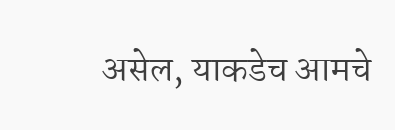असेल, याकडेच आमचे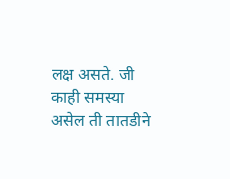लक्ष असते. जी काही समस्या असेल ती तातडीने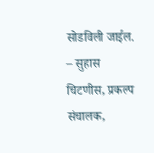सोडविली जाईल.
– सुहास चिटणीस, प्रकल्प संचालक,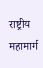राष्ट्रीय महामार्ग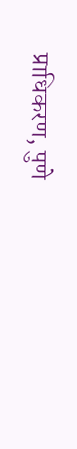प्राधिकरण, पुणे